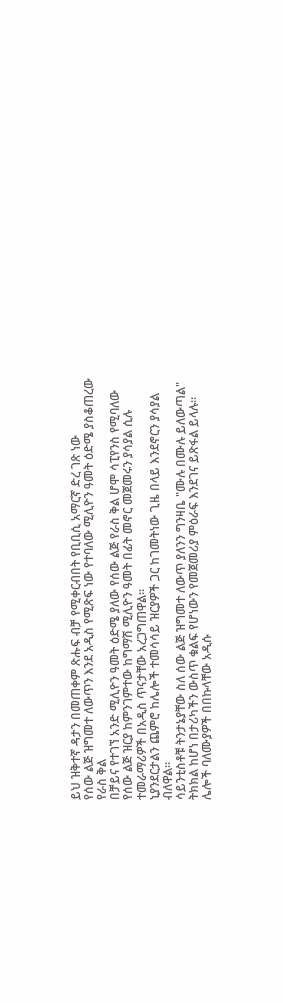ይህ ዝቅተኛ ዳታን በመጠቀም ጽሑፍ ብቻ የሚቀርብበት የቢቢሲ አማርኛ ድረ ገጽ ነው
የሰው ልጅ ዝግመተ ለውጥን እንደ አዲስ የሚጽፍ ነው የተባለው ሚሊዮን ዓመት ዕድሜ ያስቆጠረው የራስ ቅል
በቻይና የተገኘ አንድ ሚሊዮን ዓመት ዕድሜ ያለው የሰው ልጅ የራስ ቅል ሆሞ ሳፒየንስ የሚባለው የሰው ልጅ ዝርያ ከምንገምተው ከግማሽ ሚሊዮን ዓመት በፊት መኖር መጀመሩን ያሳያል ሲሉ ተመራማሪዎች በአዲስ ጥናታቸው አረጋግጠዋል።
ኒያንደርታልን ጨምሮ ከሌሎች ተመሳሳይ ዝርያዎች ጋር ከገመትነው ጊዜ በላይ እንደኖርን ያሳያል ብለዋል።
ሳይንቲስቶቹ ትንታኔያቸው ስለ ሰው ልጅ ዝግመተ ለውጥ ያለንን ግንዛቤ "ሙሉ በሙሉ ይለውጣል" ትክክል ከሆነ በታሪካችን ውስጥ ቁልፍ የሆነውን የመጀመሪያ ምዕራፍ እንደገና ይጽፋል ይላሉ።
ሌሎች ባለሙያዎች በበኩላቸው አዲሱ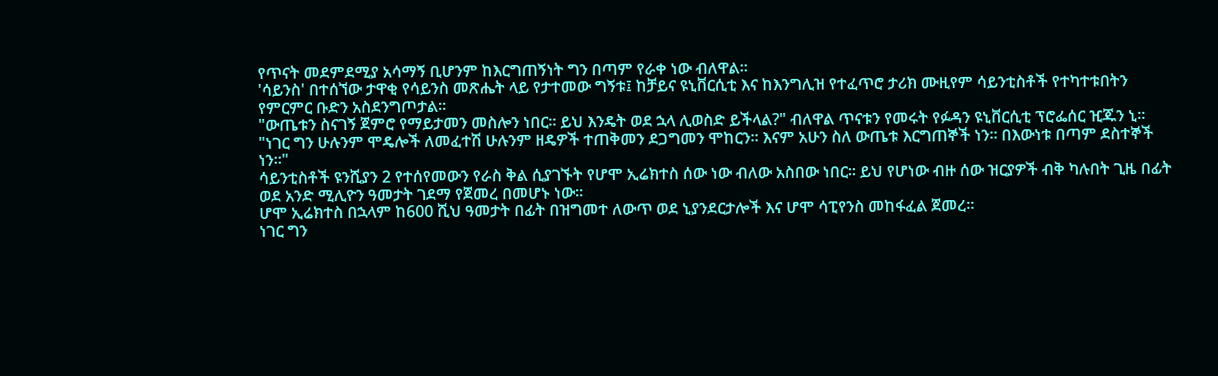የጥናት መደምደሚያ አሳማኝ ቢሆንም ከእርግጠኝነት ግን በጣም የራቀ ነው ብለዋል።
'ሳይንስ' በተሰኘው ታዋቂ የሳይንስ መጽሔት ላይ የታተመው ግኝቱ፤ ከቻይና ዩኒቨርሲቲ እና ከእንግሊዝ የተፈጥሮ ታሪክ ሙዚየም ሳይንቲስቶች የተካተቱበትን የምርምር ቡድን አስደንግጦታል።
"ውጤቱን ስናገኝ ጀምሮ የማይታመን መስሎን ነበር። ይህ እንዴት ወደ ኋላ ሊወስድ ይችላል?" ብለዋል ጥናቱን የመሩት የፉዳን ዩኒቨርሲቲ ፕሮፌሰር ዢጁን ኒ።
"ነገር ግን ሁሉንም ሞዴሎች ለመፈተሽ ሁሉንም ዘዴዎች ተጠቅመን ደጋግመን ሞከርን። እናም አሁን ስለ ውጤቱ እርግጠኞች ነን። በእውነቱ በጣም ደስተኞች ነን።"
ሳይንቲስቶች ዩንሺያን 2 የተሰየመውን የራስ ቅል ሲያገኙት የሆሞ ኢሬክተስ ሰው ነው ብለው አስበው ነበር። ይህ የሆነው ብዙ ሰው ዝርያዎች ብቅ ካሉበት ጊዜ በፊት ወደ አንድ ሚሊዮን ዓመታት ገደማ የጀመረ በመሆኑ ነው።
ሆሞ ኢሬክተስ በኋላም ከ600 ሺህ ዓመታት በፊት በዝግመተ ለውጥ ወደ ኒያንደርታሎች እና ሆሞ ሳፒየንስ መከፋፈል ጀመረ።
ነገር ግን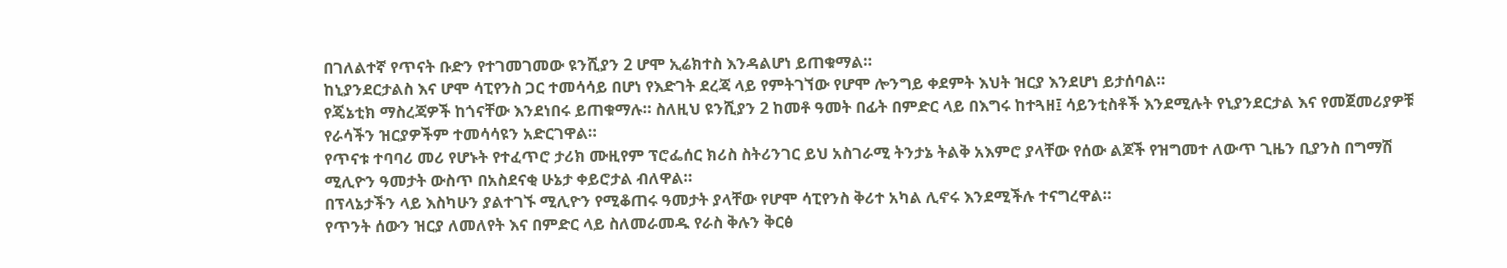በገለልተኛ የጥናት ቡድን የተገመገመው ዩንሺያን 2 ሆሞ ኢሬክተስ እንዳልሆነ ይጠቁማል።
ከኒያንደርታልስ እና ሆሞ ሳፒየንስ ጋር ተመሳሳይ በሆነ የእድገት ደረጃ ላይ የምትገኘው የሆሞ ሎንግይ ቀደምት እህት ዝርያ እንደሆነ ይታሰባል።
የጄኔቲክ ማስረጃዎች ከጎናቸው እንደነበሩ ይጠቁማሉ። ስለዚህ ዩንሺያን 2 ከመቶ ዓመት በፊት በምድር ላይ በእግሩ ከተጓዘ፤ ሳይንቲስቶች እንደሚሉት የኒያንደርታል እና የመጀመሪያዎቹ የራሳችን ዝርያዎችም ተመሳሳዩን አድርገዋል።
የጥናቱ ተባባሪ መሪ የሆኑት የተፈጥሮ ታሪክ ሙዚየም ፕሮፌሰር ክሪስ ስትሪንገር ይህ አስገራሚ ትንታኔ ትልቅ አእምሮ ያላቸው የሰው ልጆች የዝግመተ ለውጥ ጊዜን ቢያንስ በግማሽ ሚሊዮን ዓመታት ውስጥ በአስደናቂ ሁኔታ ቀይሮታል ብለዋል።
በፕላኔታችን ላይ እስካሁን ያልተገኙ ሚሊዮን የሚቆጠሩ ዓመታት ያላቸው የሆሞ ሳፒየንስ ቅሪተ አካል ሊኖሩ እንደሚችሉ ተናግረዋል።
የጥንት ሰውን ዝርያ ለመለየት እና በምድር ላይ ስለመራመዱ የራስ ቅሉን ቅርፅ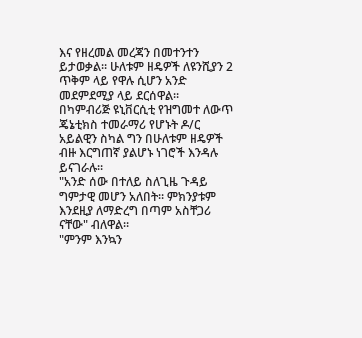እና የዘረመል መረጃን በመተንተን ይታወቃል። ሁለቱም ዘዴዎች ለዩንሺያን 2 ጥቅም ላይ የዋሉ ሲሆን አንድ መደምደሚያ ላይ ደርሰዋል።
በካምብሪጅ ዩኒቨርሲቲ የዝግመተ ለውጥ ጄኔቲክስ ተመራማሪ የሆኑት ዶ/ር አይልዊን ስካል ግን በሁለቱም ዘዴዎች ብዙ እርግጠኛ ያልሆኑ ነገሮች እንዳሉ ይናገራሉ።
"አንድ ሰው በተለይ ስለጊዜ ጉዳይ ግምታዊ መሆን አለበት። ምክንያቱም እንደዚያ ለማድረግ በጣም አስቸጋሪ ናቸው" ብለዋል።
"ምንም እንኳን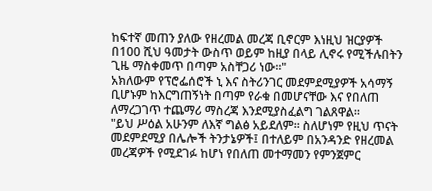ከፍተኛ መጠን ያለው የዘረመል መረጃ ቢኖርም እነዚህ ዝርያዎች በ100 ሺህ ዓመታት ውስጥ ወይም ከዚያ በላይ ሊኖሩ የሚችሉበትን ጊዜ ማስቀመጥ በጣም አስቸጋሪ ነው።"
አክለውም የፕሮፌሰሮች ኒ እና ስትሪንገር መደምደሚያዎች አሳማኝ ቢሆኑም ከእርግጠኝነት በጣም የራቁ በመሆናቸው እና የበለጠ ለማረጋገጥ ተጨማሪ ማስረጃ እንደሚያስፈልግ ገልጸዋል።
"ይህ ሥዕል አሁንም ለእኛ ግልፅ አይደለም። ስለሆነም የዚህ ጥናት መደምደሚያ በሌሎች ትንታኔዎች፤ በተለይም በአንዳንድ የዘረመል መረጃዎች የሚደገፉ ከሆነ የበለጠ መተማመን የምንጀምር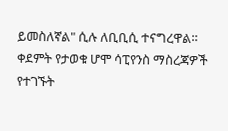ይመስለኛል" ሲሉ ለቢቢሲ ተናግረዋል።
ቀደምት የታወቁ ሆሞ ሳፒየንስ ማስረጃዎች የተገኙት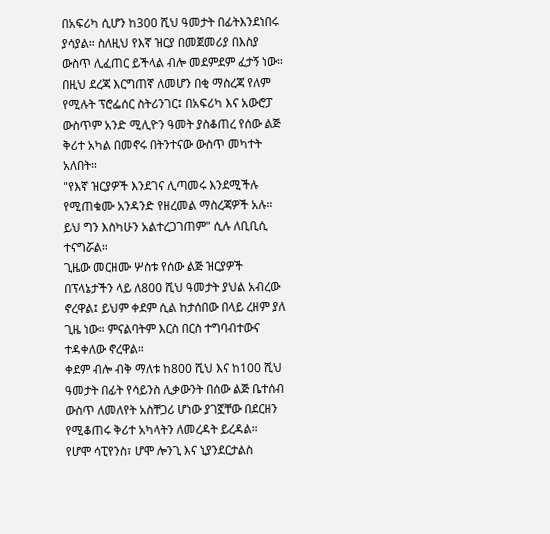በአፍሪካ ሲሆን ከ300 ሺህ ዓመታት በፊትእንደነበሩ ያሳያል። ስለዚህ የእኛ ዝርያ በመጀመሪያ በእስያ ውስጥ ሊፈጠር ይችላል ብሎ መደምደም ፈታኝ ነው።
በዚህ ደረጃ እርግጠኛ ለመሆን በቂ ማስረጃ የለም የሚሉት ፕሮፌሰር ስትሪንገር፤ በአፍሪካ እና አውሮፓ ውስጥም አንድ ሚሊዮን ዓመት ያስቆጠረ የሰው ልጅ ቅሪተ አካል በመኖሩ በትንተናው ውስጥ መካተት አለበት።
"የእኛ ዝርያዎች እንደገና ሊጣመሩ እንደሚችሉ የሚጠቁሙ አንዳንድ የዘረመል ማስረጃዎች አሉ። ይህ ግን እስካሁን አልተረጋገጠም" ሲሉ ለቢቢሲ ተናግሯል።
ጊዜው መርዘሙ ሦስቱ የሰው ልጅ ዝርያዎች በፕላኔታችን ላይ ለ800 ሺህ ዓመታት ያህል አብረው ኖረዋል፤ ይህም ቀደም ሲል ከታሰበው በላይ ረዘም ያለ ጊዜ ነው። ምናልባትም እርስ በርስ ተግባብተውና ተዳቀለው ኖረዋል።
ቀደም ብሎ ብቅ ማለቱ ከ800 ሺህ እና ከ100 ሺህ ዓመታት በፊት የሳይንስ ሊቃውንት በሰው ልጅ ቤተሰብ ውስጥ ለመለየት አስቸጋሪ ሆነው ያገኟቸው በደርዘን የሚቆጠሩ ቅሪተ አካላትን ለመረዳት ይረዳል።
የሆሞ ሳፒየንስ፣ ሆሞ ሎንጊ እና ኒያንደርታልስ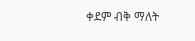ቀደም ብቅ ማለት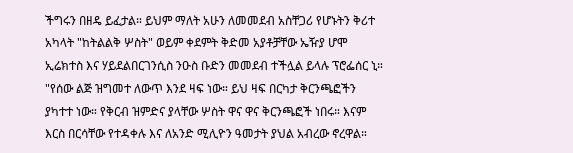ችግሩን በዘዴ ይፈታል። ይህም ማለት አሁን ለመመደብ አስቸጋሪ የሆኑትን ቅሪተ አካላት "ከትልልቅ ሦስት" ወይም ቀደምት ቅድመ አያቶቻቸው ኤዥያ ሆሞ ኢሬክተስ እና ሃይደልበርገንሲስ ንዑስ ቡድን መመደብ ተችሏል ይላሉ ፕሮፌሰር ኒ።
"የሰው ልጅ ዝግመተ ለውጥ እንደ ዛፍ ነው። ይህ ዛፍ በርካታ ቅርንጫፎችን ያካተተ ነው። የቅርብ ዝምድና ያላቸው ሦስት ዋና ዋና ቅርንጫፎች ነበሩ። እናም እርስ በርሳቸው የተዳቀሉ እና ለአንድ ሚሊዮን ዓመታት ያህል አብረው ኖረዋል።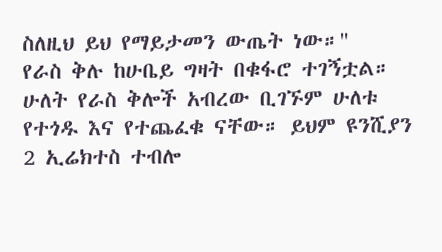ስለዚህ ይህ የማይታመን ውጤት ነው።"
የራስ ቅሉ ከሁቤይ ግዛት በቁፋሮ ተገኝቷል። ሁለት የራስ ቅሎች አብረው ቢገኙም ሁለቱ የተጎዱ እና የተጨፈቁ ናቸው። ይህም ዩንሺያን 2 ኢሬክተስ ተብሎ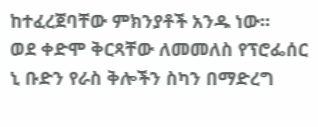ከተፈረጀባቸው ምክንያቶች አንዱ ነው።
ወደ ቀድሞ ቅርጻቸው ለመመለስ የፕሮፌሰር ኒ ቡድን የራስ ቅሎችን ስካን በማድረግ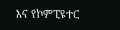እና የኮምፒዩተር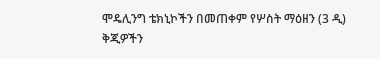ሞዴሊንግ ቴክኒኮችን በመጠቀም የሦስት ማዕዘን (3 ዲ) ቅጂዎችን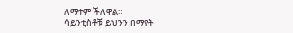ለማተም ችለዋል።
ሳይንቲስቶቹ ይህንን በማየት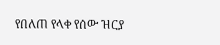የበለጠ የላቀ የሰው ዝርያ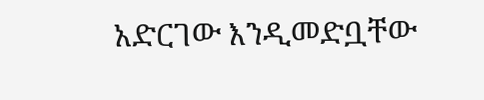አድርገው እንዲመድቧቸው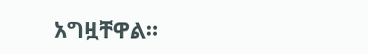አግዟቸዋል።